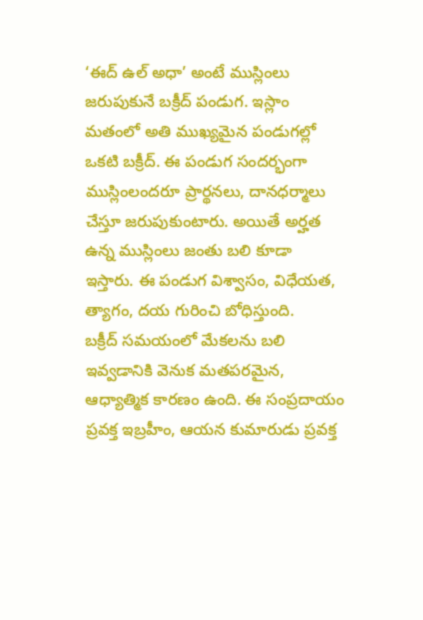‘ఈద్ ఉల్ అధా’ అంటే ముస్లింలు జరుపుకునే బక్రీద్ పండుగ. ఇస్లాం మతంలో అతి ముఖ్యమైన పండుగల్లో ఒకటి బక్రీద్. ఈ పండుగ సందర్భంగా ముస్లింలందరూ ప్రార్థనలు, దానధర్మాలు చేస్తూ జరుపుకుంటారు. అయితే అర్హత ఉన్న ముస్లింలు జంతు బలి కూడా ఇస్తారు. ఈ పండుగ విశ్వాసం, విధేయత, త్యాగం, దయ గురించి బోధిస్తుంది.
బక్రీద్ సమయంలో మేకలను బలి ఇవ్వడానికి వెనుక మతపరమైన, ఆధ్యాత్మిక కారణం ఉంది. ఈ సంప్రదాయం ప్రవక్త ఇబ్రహీం, ఆయన కుమారుడు ప్రవక్త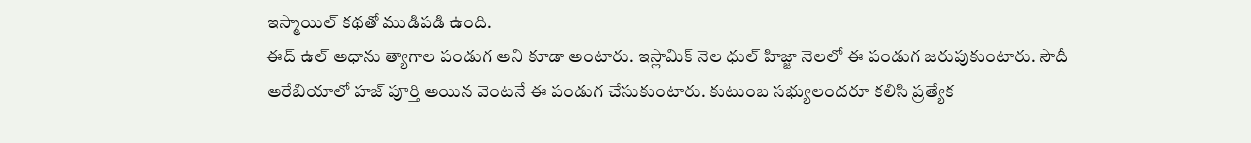ఇస్మాయిల్ కథతో ముడిపడి ఉంది.
ఈద్ ఉల్ అధాను త్యాగాల పండుగ అని కూడా అంటారు. ఇస్లామిక్ నెల ధుల్ హిజ్జా నెలలో ఈ పండుగ జరుపుకుంటారు. సౌదీ అరేబియాలో హజ్ పూర్తి అయిన వెంటనే ఈ పండుగ చేసుకుంటారు. కుటుంబ సభ్యులందరూ కలిసి ప్రత్యేక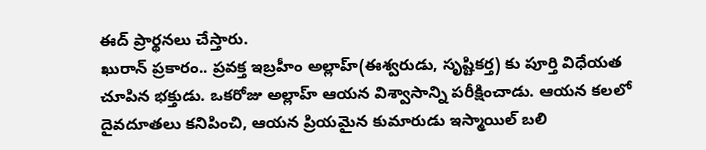ఈద్ ప్రార్థనలు చేస్తారు.
ఖురాన్ ప్రకారం.. ప్రవక్త ఇబ్రహీం అల్లాహ్(ఈశ్వరుడు, సృష్టికర్త) కు పూర్తి విధేయత చూపిన భక్తుడు. ఒకరోజు అల్లాహ్ ఆయన విశ్వాసాన్ని పరీక్షించాడు. ఆయన కలలో దైవదూతలు కనిపించి, ఆయన ప్రియమైన కుమారుడు ఇస్మాయిల్ బలి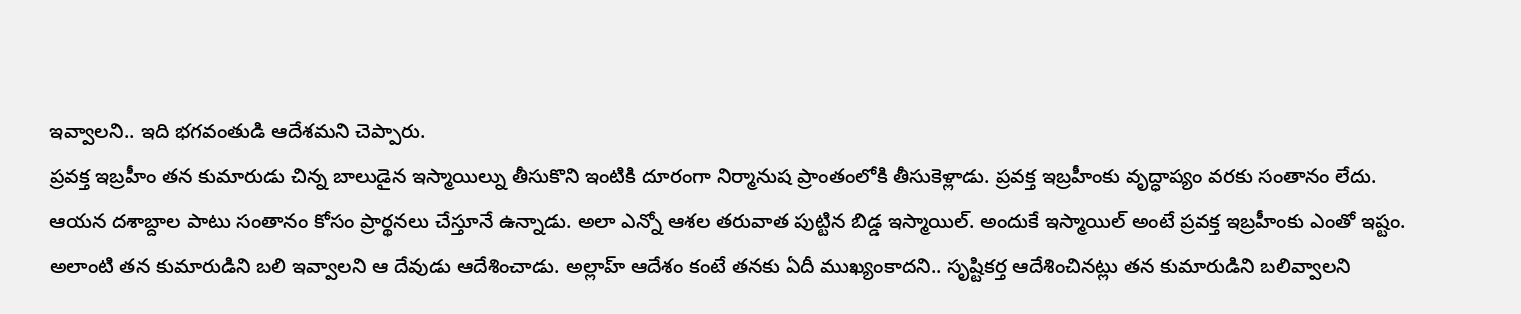ఇవ్వాలని.. ఇది భగవంతుడి ఆదేశమని చెప్పారు.
ప్రవక్త ఇబ్రహీం తన కుమారుడు చిన్న బాలుడైన ఇస్మాయిల్ను తీసుకొని ఇంటికి దూరంగా నిర్మానుష ప్రాంతంలోకి తీసుకెళ్లాడు. ప్రవక్త ఇబ్రహీంకు వృద్ధాప్యం వరకు సంతానం లేదు. ఆయన దశాబ్దాల పాటు సంతానం కోసం ప్రార్థనలు చేస్తూనే ఉన్నాడు. అలా ఎన్నో ఆశల తరువాత పుట్టిన బిడ్డ ఇస్మాయిల్. అందుకే ఇస్మాయిల్ అంటే ప్రవక్త ఇబ్రహీంకు ఎంతో ఇష్టం. అలాంటి తన కుమారుడిని బలి ఇవ్వాలని ఆ దేవుడు ఆదేశించాడు. అల్లాహ్ ఆదేశం కంటే తనకు ఏదీ ముఖ్యంకాదని.. సృష్టికర్త ఆదేశించినట్లు తన కుమారుడిని బలివ్వాలని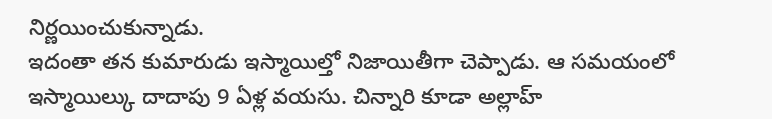నిర్ణయించుకున్నాడు.
ఇదంతా తన కుమారుడు ఇస్మాయిల్తో నిజాయితీగా చెప్పాడు. ఆ సమయంలో ఇస్మాయిల్కు దాదాపు 9 ఏళ్ల వయసు. చిన్నారి కూడా అల్లాహ్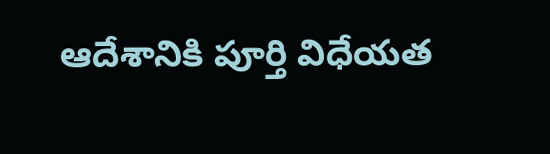ఆదేశానికి పూర్తి విధేయత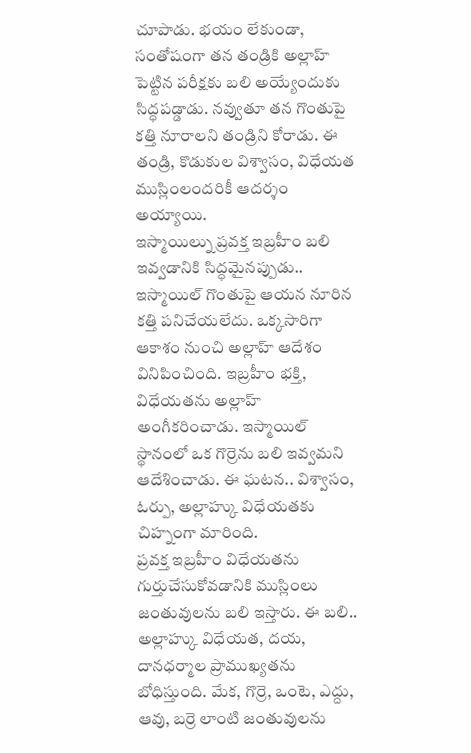చూపాడు. భయం లేకుండా, సంతోషంగా తన తండ్రికి అల్లాహ్ పెట్టిన పరీక్షకు బలి అయ్యేందుకు సిద్ధపడ్డాడు. నవ్వుతూ తన గొంతుపై కత్తి నూరాలని తండ్రిని కోరాడు. ఈ తండ్రి, కొడుకుల విశ్వాసం, విధేయత ముస్లింలందరికీ ఆదర్శం అయ్యాయి.
ఇస్మాయిల్ను ప్రవక్త ఇబ్రహీం బలి ఇవ్వడానికి సిద్ధమైనప్పుడు.. ఇస్మాయిల్ గొంతుపై ఆయన నూరిన కత్తి పనిచేయలేదు. ఒక్కసారిగా ఆకాశం నుంచి అల్లాహ్ ఆదేశం వినిపించింది. ఇబ్రహీం భక్తి, విధేయతను అల్లాహ్ అంగీకరించాడు. ఇస్మాయిల్ స్థానంలో ఒక గొర్రెను బలి ఇవ్వమని ఆదేశించాడు. ఈ ఘటన.. విశ్వాసం, ఓర్పు, అల్లాహ్కు విధేయతకు చిహ్నంగా మారింది.
ప్రవక్త ఇబ్రహీం విధేయతను గుర్తుచేసుకోవడానికి ముస్లింలు జంతువులను బలి ఇస్తారు. ఈ బలి.. అల్లాహ్కు విధేయత, దయ, దానధర్మాల ప్రాముఖ్యతను బోధిస్తుంది. మేక, గొర్రె, ఒంటె, ఎద్దు, ఆవు, బర్రె లాంటి జంతువులను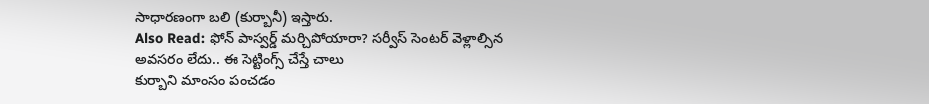సాధారణంగా బలి (కుర్బానీ) ఇస్తారు.
Also Read: ఫోన్ పాస్వర్డ్ మర్చిపోయారా? సర్వీస్ సెంటర్ వెళ్లాల్సిన అవసరం లేదు.. ఈ సెట్టింగ్స్ చేస్తే చాలు
కుర్బాని మాంసం పంచడం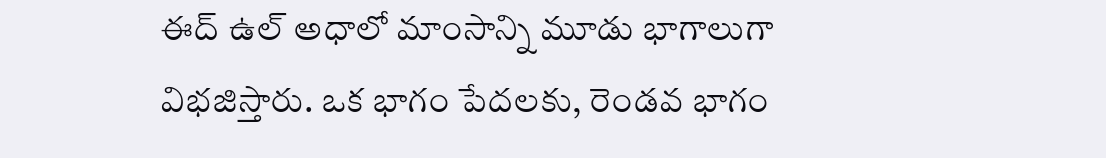ఈద్ ఉల్ అధాలో మాంసాన్ని మూడు భాగాలుగా విభజిస్తారు. ఒక భాగం పేదలకు, రెండవ భాగం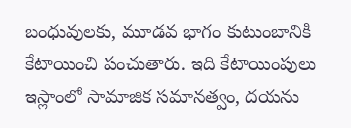బంధువులకు, మూడవ భాగం కుటుంబానికి కేటాయించి పంచుతారు. ఇది కేటాయింపులు ఇస్లాంలో సామాజిక సమానత్వం, దయను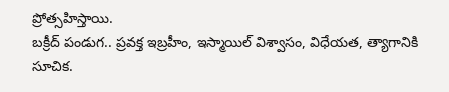ప్రోత్సహిస్తాయి.
బక్రీద్ పండుగ.. ప్రవక్త ఇబ్రహీం, ఇస్మాయిల్ విశ్వాసం, విధేయత, త్యాగానికి సూచిక.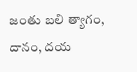జంతు బలి త్యాగం, దానం, దయ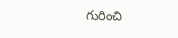గురించి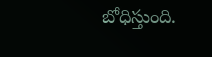బోధిస్తుంది.